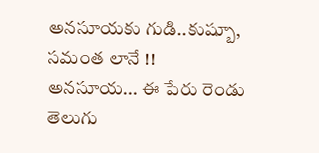అనసూయకు గుడి..కుష్బూ, సమంత లానే !!
అనసూయ... ఈ పేరు రెండు తెలుగు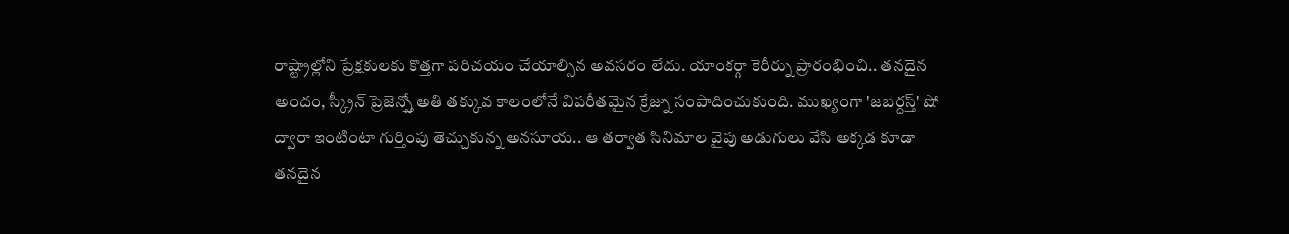రాష్ట్రాల్లోని ప్రేక్షకులకు కొత్తగా పరిచయం చేయాల్సిన అవసరం లేదు. యాంకర్గా కెరీర్ను ప్రారంభించి.. తనదైన అందం, స్క్రీన్ ప్రెజెన్స్తో అతి తక్కువ కాలంలోనే విపరీతమైన క్రేజ్ను సంపాదించుకుంది. ముఖ్యంగా 'జబర్దస్త్' షో ద్వారా ఇంటింటా గుర్తింపు తెచ్చుకున్న అనసూయ.. ఆ తర్వాత సినిమాల వైపు అడుగులు వేసి అక్కడ కూడా తనదైన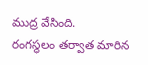ముద్ర వేసింది.
రంగస్థలం తర్వాత మారిన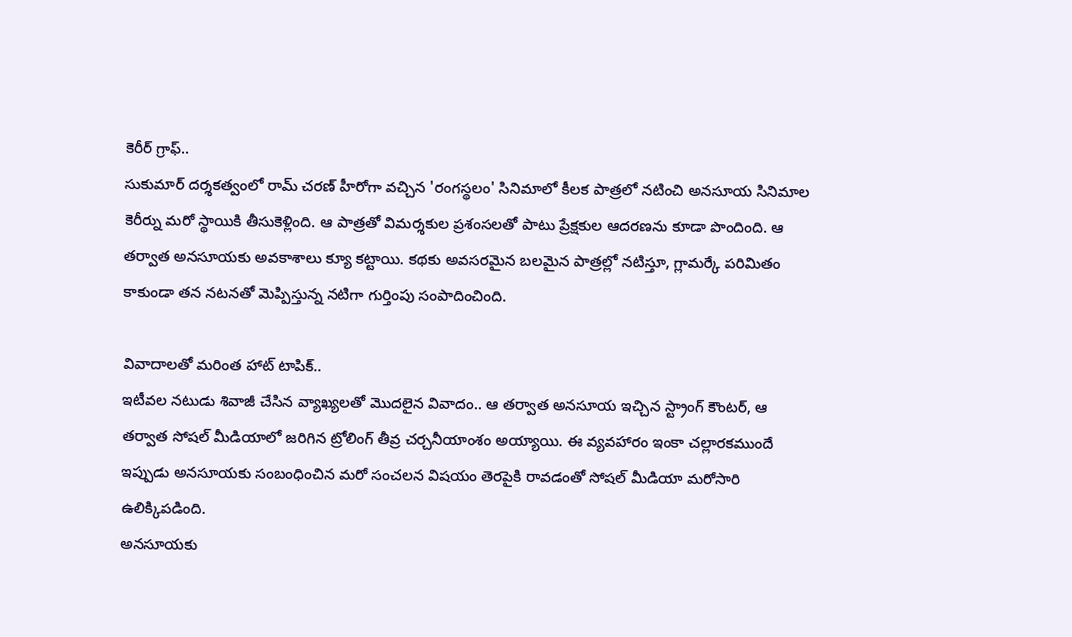కెరీర్ గ్రాఫ్..
సుకుమార్ దర్శకత్వంలో రామ్ చరణ్ హీరోగా వచ్చిన 'రంగస్థలం' సినిమాలో కీలక పాత్రలో నటించి అనసూయ సినిమాల కెరీర్ను మరో స్థాయికి తీసుకెళ్లింది. ఆ పాత్రతో విమర్శకుల ప్రశంసలతో పాటు ప్రేక్షకుల ఆదరణను కూడా పొందింది. ఆ తర్వాత అనసూయకు అవకాశాలు క్యూ కట్టాయి. కథకు అవసరమైన బలమైన పాత్రల్లో నటిస్తూ, గ్లామర్కే పరిమితం కాకుండా తన నటనతో మెప్పిస్తున్న నటిగా గుర్తింపు సంపాదించింది.

వివాదాలతో మరింత హాట్ టాపిక్..
ఇటీవల నటుడు శివాజీ చేసిన వ్యాఖ్యలతో మొదలైన వివాదం.. ఆ తర్వాత అనసూయ ఇచ్చిన స్ట్రాంగ్ కౌంటర్, ఆ తర్వాత సోషల్ మీడియాలో జరిగిన ట్రోలింగ్ తీవ్ర చర్చనీయాంశం అయ్యాయి. ఈ వ్యవహారం ఇంకా చల్లారకముందే ఇప్పుడు అనసూయకు సంబంధించిన మరో సంచలన విషయం తెరపైకి రావడంతో సోషల్ మీడియా మరోసారి ఉలిక్కిపడింది.
అనసూయకు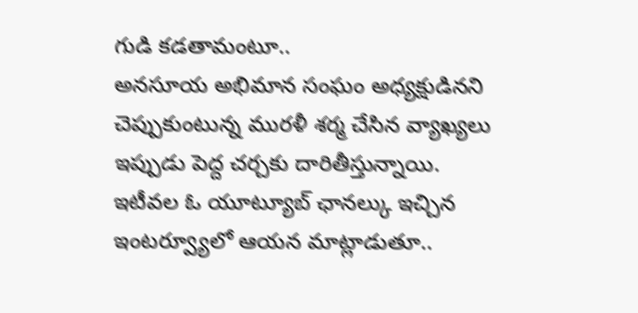గుడి కడతామంటూ..
అనసూయ అభిమాన సంఘం అధ్యక్షుడినని చెప్పుకుంటున్న మురళీ శర్మ చేసిన వ్యాఖ్యలు ఇప్పుడు పెద్ద చర్చకు దారితీస్తున్నాయి. ఇటీవల ఓ యూట్యూబ్ ఛానల్కు ఇచ్చిన ఇంటర్వ్యూలో ఆయన మాట్లాడుతూ..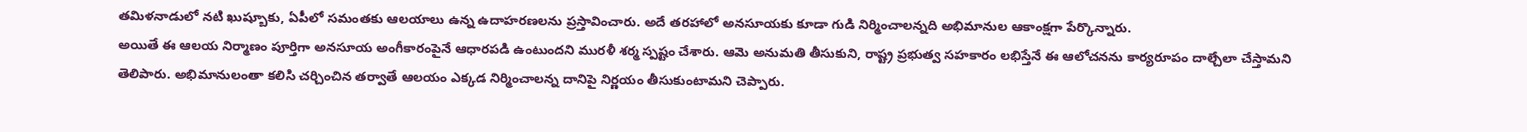తమిళనాడులో నటి ఖుష్బూకు, ఏపీలో సమంతకు ఆలయాలు ఉన్న ఉదాహరణలను ప్రస్తావించారు. అదే తరహాలో అనసూయకు కూడా గుడి నిర్మించాలన్నది అభిమానుల ఆకాంక్షగా పేర్కొన్నారు.
అయితే ఈ ఆలయ నిర్మాణం పూర్తిగా అనసూయ అంగీకారంపైనే ఆధారపడి ఉంటుందని మురళీ శర్మ స్పష్టం చేశారు. ఆమె అనుమతి తీసుకుని, రాష్ట్ర ప్రభుత్వ సహకారం లభిస్తేనే ఈ ఆలోచనను కార్యరూపం దాల్చేలా చేస్తామని తెలిపారు. అభిమానులంతా కలిసి చర్చించిన తర్వాతే ఆలయం ఎక్కడ నిర్మించాలన్న దానిపై నిర్ణయం తీసుకుంటామని చెప్పారు.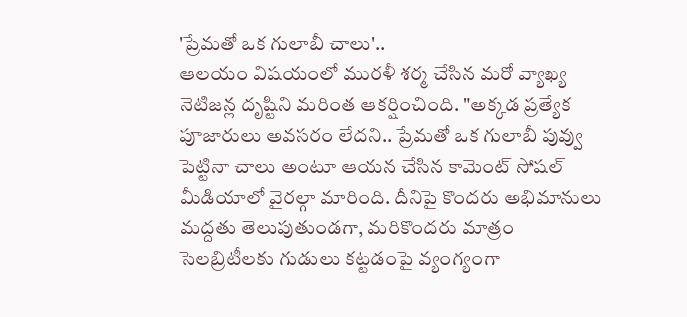'ప్రేమతో ఒక గులాబీ చాలు'..
ఆలయం విషయంలో మురళీ శర్మ చేసిన మరో వ్యాఖ్య నెటిజన్ల దృష్టిని మరింత ఆకర్షించింది. "అక్కడ ప్రత్యేక పూజారులు అవసరం లేదని.. ప్రేమతో ఒక గులాబీ పువ్వు పెట్టినా చాలు అంటూ ఆయన చేసిన కామెంట్ సోషల్ మీడియాలో వైరల్గా మారింది. దీనిపై కొందరు అభిమానులు మద్దతు తెలుపుతుండగా, మరికొందరు మాత్రం సెలబ్రిటీలకు గుడులు కట్టడంపై వ్యంగ్యంగా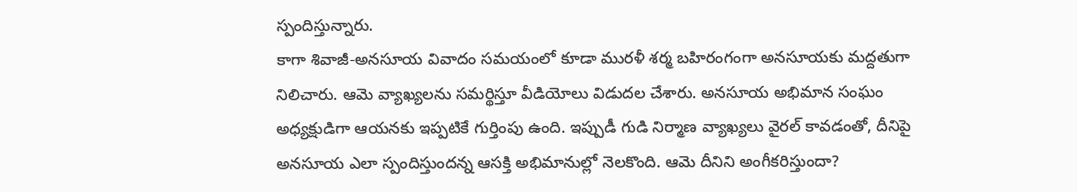స్పందిస్తున్నారు.
కాగా శివాజీ-అనసూయ వివాదం సమయంలో కూడా మురళీ శర్మ బహిరంగంగా అనసూయకు మద్దతుగా నిలిచారు. ఆమె వ్యాఖ్యలను సమర్థిస్తూ వీడియోలు విడుదల చేశారు. అనసూయ అభిమాన సంఘం అధ్యక్షుడిగా ఆయనకు ఇప్పటికే గుర్తింపు ఉంది. ఇప్పుడీ గుడి నిర్మాణ వ్యాఖ్యలు వైరల్ కావడంతో, దీనిపై అనసూయ ఎలా స్పందిస్తుందన్న ఆసక్తి అభిమానుల్లో నెలకొంది. ఆమె దీనిని అంగీకరిస్తుందా?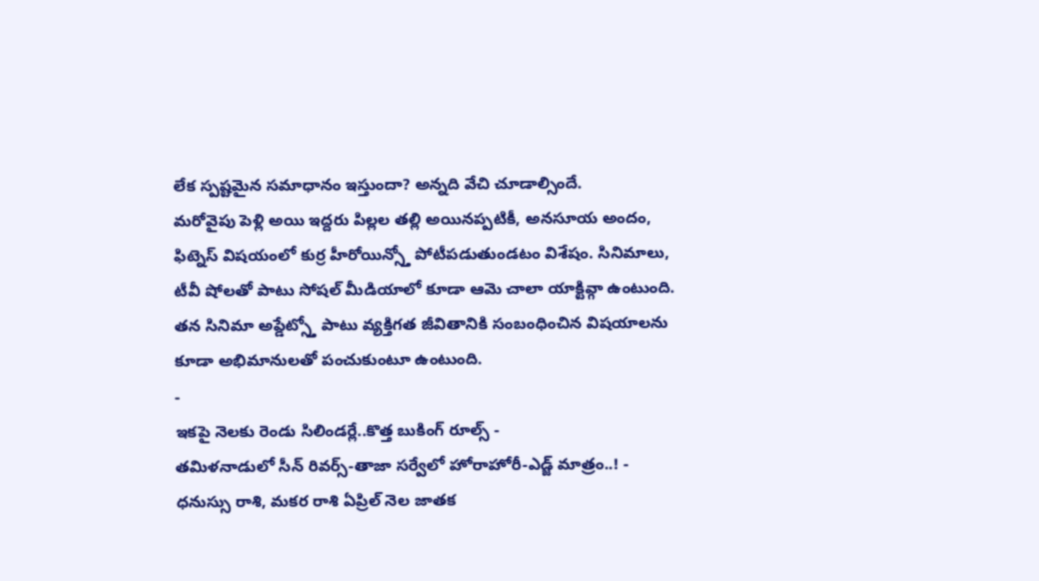లేక స్పష్టమైన సమాధానం ఇస్తుందా? అన్నది వేచి చూడాల్సిందే.
మరోవైపు పెళ్లి అయి ఇద్దరు పిల్లల తల్లి అయినప్పటికీ, అనసూయ అందం, ఫిట్నెస్ విషయంలో కుర్ర హీరోయిన్స్తో పోటీపడుతుండటం విశేషం. సినిమాలు, టీవీ షోలతో పాటు సోషల్ మీడియాలో కూడా ఆమె చాలా యాక్టివ్గా ఉంటుంది. తన సినిమా అప్డేట్స్తో పాటు వ్యక్తిగత జీవితానికి సంబంధించిన విషయాలను కూడా అభిమానులతో పంచుకుంటూ ఉంటుంది.
-
ఇకపై నెలకు రెండు సిలిండర్లే..కొత్త బుకింగ్ రూల్స్ -
తమిళనాడులో సీన్ రివర్స్-తాజా సర్వేలో హోరాహోరీ-ఎడ్జ్ మాత్రం..! -
ధనుస్సు రాశి, మకర రాశి ఏప్రిల్ నెల జాతక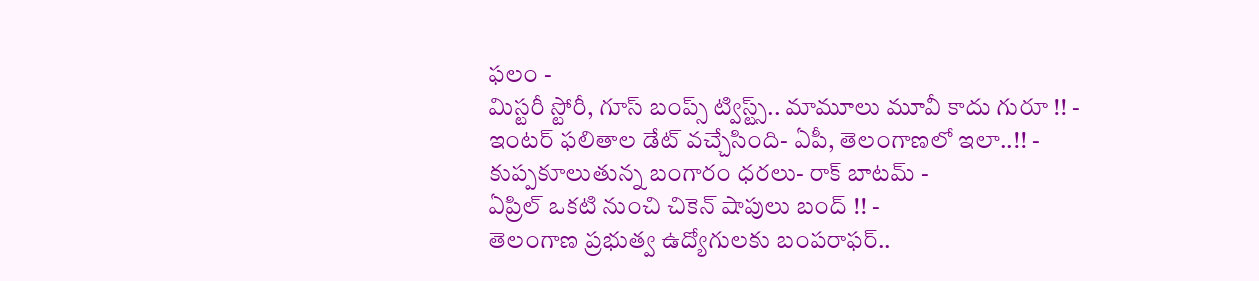ఫలం -
మిస్టరీ స్టోరీ, గూస్ బంప్స్ ట్విస్ట్స్.. మామూలు మూవీ కాదు గురూ !! -
ఇంటర్ ఫలితాల డేట్ వచ్చేసింది- ఏపీ, తెలంగాణలో ఇలా..!! -
కుప్పకూలుతున్న బంగారం ధరలు- రాక్ బాటమ్ -
ఏప్రిల్ ఒకటి నుంచి చికెన్ షాపులు బంద్ !! -
తెలంగాణ ప్రభుత్వ ఉద్యోగులకు బంపరాఫర్..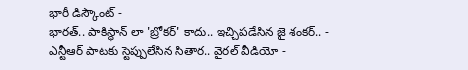భారీ డిస్కౌంట్ -
భారత్.. పాకిస్థాన్ లా 'బ్రోకర్' కాదు.. ఇచ్చిపడేసిన జై శంకర్.. -
ఎన్టీఆర్ పాటకు స్టెప్పులేసిన సితార.. వైరల్ వీడియో -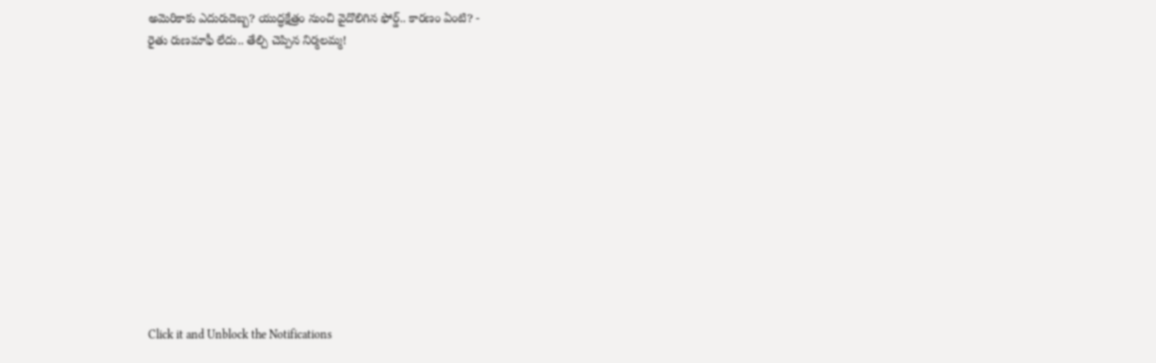అమెరికాకు ఎదురుదెబ్బ? యుద్ధక్షేత్రం నుంచి వైదొలిగిన ఫోర్డ్.. కారణం ఏంటి? -
రైతు రుణమాఫీ లేదు.. తేల్చి చెప్పిన నిర్మలమ్మ!












Click it and Unblock the Notifications